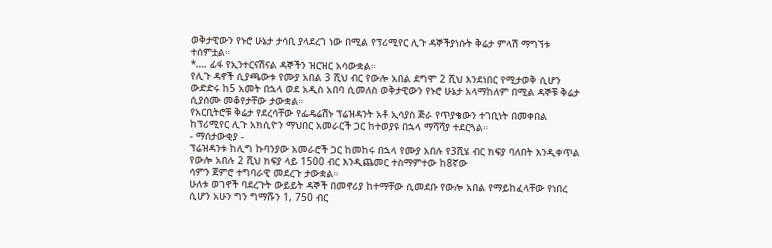ወቅታዊውን የኑሮ ሁኔታ ታሳቢ ያላደረገ ነው በሚል የፕሪሚየር ሊጉ ዳኞችያነሱት ቅሬታ ምላሽ ማግኘቱ ተሰምቷል።
*…. ፊፋ የኢንተርናሽናል ዳኞችን ዝርዝር አሳውቋል።
የሊጉ ዳኖች ሲያጫውቱ የሙያ አበል 3 ሺህ ብር የውሎ አበል ደግሞ 2 ሺህ እንደነበር የሚታወቅ ሲሆን ውድድሩ ከ5 አመት በኋላ ወደ አዲስ አበባ ሲመለስ ወቅታዊውን የኑሮ ሁኔታ አላማከለም በሚል ዳኞቹ ቅሬታ ሲያሰሙ መቆየታቸው ታውቋል።
የአርቢትሮቹ ቅሬታ የደረሳቸው የፌዴሬሽኑ ፕሬዝዳንት አቶ ኢሳያስ ጅራ የጥያቄውን ተገቢነት በመቀበል ከፕሪሚየር ሊጉ አክሲዮን ማህበር አመራርች ጋር ከተወያዩ በኋላ ማሻሻያ ተደርጓል።
- ማሰታውቂያ -
ፕሬዝዳንቱ ከሊግ ኩባንያው አመራሮች ጋር ከመከሩ በኋላ የሙያ አበሉ የ3ሺሄ ብር ክፍያ ባለበት እንዲቀጥል የውሎ አበሉ 2 ሺህ ክፍያ ላይ 1500 ብር እንዲጨመር ተስማምተው ከ8ኛው
ሳምን ጀምሮ ተግባራዊ መደረጉ ታውቋል።
ሁለቱ ወገኖች ባደረጉት ውይይት ዳኞች በመኖሪያ ከተማቸው ሲመደቡ የውሎ አበል የማይከፈላቸው የነበረ ሲሆን አሁን ግን ግማሹን 1, 750 ብር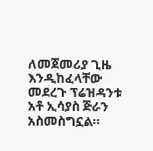ለመጀመሪያ ጊዜ እንዲከፈላቸው መደረጉ ፕሬዝዳንቱ አቶ ኢሳያስ ጅራን አስመስግኗል።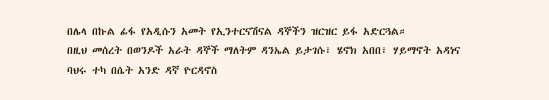በሌላ በኩል ፊፋ የአዲሱን አመት የኢንተርናሽናል ዳኞችን ዝርዝር ይፋ አድርጓል።
በዚህ መሰረት በወንዶች አራት ዳኞች ማለትም ዳንኤል ይታገሱ፣ ሄኖክ አበበ፣ ሃይማኖት አዳነና ባህሩ ተካ በሴት አንድ ዳኛ ዮርዳኖስ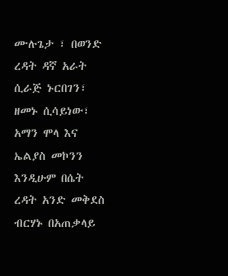ሙሉጌታ ፣ በወንድ ረዳት ዳኛ አራት ሲራጅ ኑርበገን፣ ዘመኑ ሲሳይነው፣ አማን ሞላ እና ኤልያስ መኮንን እንዲሁም በሴት ረዳት አንድ መቅደስ ብርሃኑ በአጠቃላይ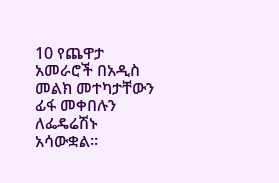10 የጨዋታ አመራሮች በአዲስ መልክ መተካታቸውን ፊፋ መቀበሉን ለፌዴሬሽኑ አሳውቋል።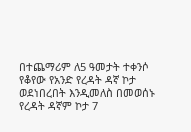በተጨማሪም ለ5 ዓመታት ተቀንሶ የቆየው የአንድ የረዳት ዳኛ ኮታ ወደነበረበት እንዲመለስ በመወሰኑ የረዳት ዳኛም ኮታ 7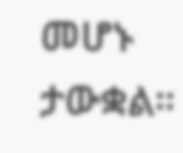መሆኑ ታውቋል።